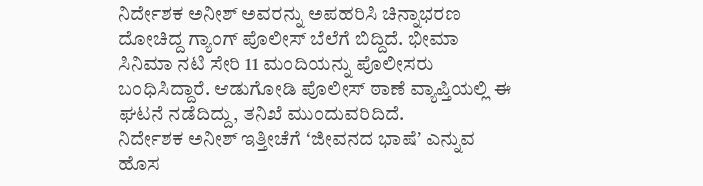ನಿರ್ದೇಶಕ ಅನೀಶ್ ಅವರನ್ನು ಅಪಹರಿಸಿ ಚಿನ್ನಾಭರಣ ದೋಚಿದ್ದ ಗ್ಯಾಂಗ್ ಪೊಲೀಸ್ ಬೆಲೆಗೆ ಬಿದ್ದಿದೆ. ಭೀಮಾ ಸಿನಿಮಾ ನಟಿ ಸೇರಿ 11 ಮಂದಿಯನ್ನು ಪೊಲೀಸರು ಬಂಧಿಸಿದ್ದಾರೆ. ಆಡುಗೋಡಿ ಪೊಲೀಸ್ ಠಾಣೆ ವ್ಯಾಪ್ತಿಯಲ್ಲಿ ಈ ಘಟನೆ ನಡೆದಿದ್ದು, ತನಿಖೆ ಮುಂದುವರಿದಿದೆ.
ನಿರ್ದೇಶಕ ಅನೀಶ್ ಇತ್ತೀಚೆಗೆ ʻಜೀವನದ ಭಾಷೆʼ ಎನ್ನುವ ಹೊಸ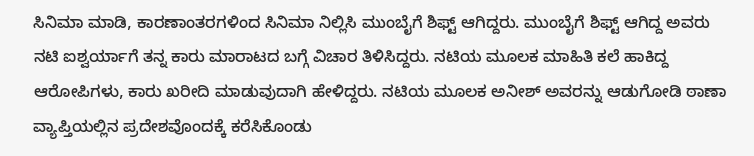ಸಿನಿಮಾ ಮಾಡಿ, ಕಾರಣಾಂತರಗಳಿಂದ ಸಿನಿಮಾ ನಿಲ್ಲಿಸಿ ಮುಂಬೈಗೆ ಶಿಫ್ಟ್ ಆಗಿದ್ದರು. ಮುಂಬೈಗೆ ಶಿಫ್ಟ್ ಆಗಿದ್ದ ಅವರು ನಟಿ ಐಶ್ವರ್ಯಾಗೆ ತನ್ನ ಕಾರು ಮಾರಾಟದ ಬಗ್ಗೆ ವಿಚಾರ ತಿಳಿಸಿದ್ದರು. ನಟಿಯ ಮೂಲಕ ಮಾಹಿತಿ ಕಲೆ ಹಾಕಿದ್ದ ಆರೋಪಿಗಳು, ಕಾರು ಖರೀದಿ ಮಾಡುವುದಾಗಿ ಹೇಳಿದ್ದರು. ನಟಿಯ ಮೂಲಕ ಅನೀಶ್ ಅವರನ್ನು ಆಡುಗೋಡಿ ಠಾಣಾ ವ್ಯಾಪ್ತಿಯಲ್ಲಿನ ಪ್ರದೇಶವೊಂದಕ್ಕೆ ಕರೆಸಿಕೊಂಡು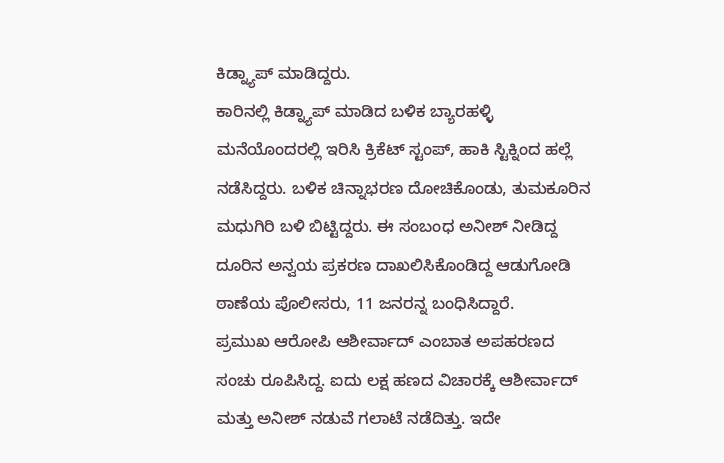ಕಿಡ್ನ್ಯಾಪ್ ಮಾಡಿದ್ದರು.
ಕಾರಿನಲ್ಲಿ ಕಿಡ್ನ್ಯಾಪ್ ಮಾಡಿದ ಬಳಿಕ ಬ್ಯಾರಹಳ್ಳಿ ಮನೆಯೊಂದರಲ್ಲಿ ಇರಿಸಿ ಕ್ರಿಕೆಟ್ ಸ್ಟಂಪ್, ಹಾಕಿ ಸ್ಟಿಕ್ನಿಂದ ಹಲ್ಲೆ ನಡೆಸಿದ್ದರು. ಬಳಿಕ ಚಿನ್ನಾಭರಣ ದೋಚಿಕೊಂಡು, ತುಮಕೂರಿನ ಮಧುಗಿರಿ ಬಳಿ ಬಿಟ್ಟಿದ್ದರು. ಈ ಸಂಬಂಧ ಅನೀಶ್ ನೀಡಿದ್ದ ದೂರಿನ ಅನ್ವಯ ಪ್ರಕರಣ ದಾಖಲಿಸಿಕೊಂಡಿದ್ದ ಆಡುಗೋಡಿ ಠಾಣೆಯ ಪೊಲೀಸರು, 11 ಜನರನ್ನ ಬಂಧಿಸಿದ್ದಾರೆ.
ಪ್ರಮುಖ ಆರೋಪಿ ಆಶೀರ್ವಾದ್ ಎಂಬಾತ ಅಪಹರಣದ ಸಂಚು ರೂಪಿಸಿದ್ದ. ಐದು ಲಕ್ಷ ಹಣದ ವಿಚಾರಕ್ಕೆ ಆಶೀರ್ವಾದ್ ಮತ್ತು ಅನೀಶ್ ನಡುವೆ ಗಲಾಟೆ ನಡೆದಿತ್ತು. ಇದೇ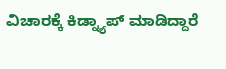ವಿಚಾರಕ್ಕೆ ಕಿಡ್ನ್ಯಾಪ್ ಮಾಡಿದ್ದಾರೆ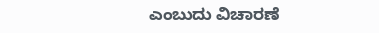ಎಂಬುದು ವಿಚಾರಣೆ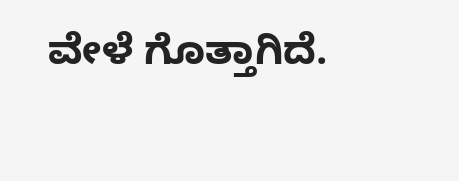ವೇಳೆ ಗೊತ್ತಾಗಿದೆ.